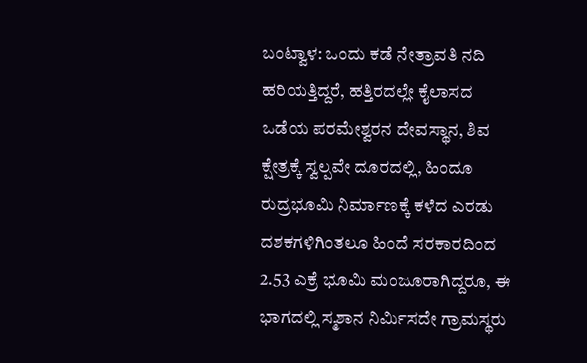ಬಂಟ್ವಾಳ: ಒಂದು ಕಡೆ ನೇತ್ರಾವತಿ ನದಿ ಹರಿಯತ್ತಿದ್ದರೆ, ಹತ್ತಿರದಲ್ಲೇ ಕೈಲಾಸದ ಒಡೆಯ ಪರಮೇಶ್ವರನ ದೇವಸ್ಥಾನ, ಶಿವ ಕ್ಷೇತ್ರಕ್ಕೆ ಸ್ವಲ್ಪವೇ ದೂರದಲ್ಲಿ, ಹಿಂದೂ ರುದ್ರಭೂಮಿ ನಿರ್ಮಾಣಕ್ಕೆ ಕಳೆದ ಎರಡು ದಶಕಗಳಿಗಿಂತಲೂ ಹಿಂದೆ ಸರಕಾರದಿಂದ 2.53 ಎಕ್ರೆ ಭೂಮಿ ಮಂಜೂರಾಗಿದ್ದರೂ, ಈ ಭಾಗದಲ್ಲಿ ಸ್ಮಶಾನ ನಿರ್ಮಿಸದೇ ಗ್ರಾಮಸ್ಥರು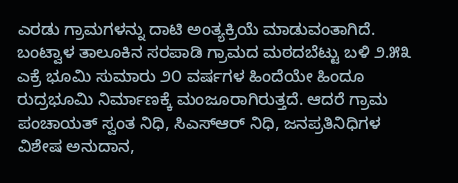ಎರಡು ಗ್ರಾಮಗಳನ್ನು ದಾಟಿ ಅಂತ್ಯಕ್ರಿಯೆ ಮಾಡುವಂತಾಗಿದೆ.
ಬಂಟ್ವಾಳ ತಾಲೂಕಿನ ಸರಪಾಡಿ ಗ್ರಾಮದ ಮಠದಬೆಟ್ಟು ಬಳಿ ೨.೫೩ ಎಕ್ರೆ ಭೂಮಿ ಸುಮಾರು ೨೦ ವರ್ಷಗಳ ಹಿಂದೆಯೇ ಹಿಂದೂ ರುದ್ರಭೂಮಿ ನಿರ್ಮಾಣಕ್ಕೆ ಮಂಜೂರಾಗಿರುತ್ತದೆ. ಆದರೆ ಗ್ರಾಮ ಪಂಚಾಯತ್ ಸ್ವಂತ ನಿಧಿ, ಸಿಎಸ್ಆರ್ ನಿಧಿ, ಜನಪ್ರತಿನಿಧಿಗಳ ವಿಶೇಷ ಅನುದಾನ,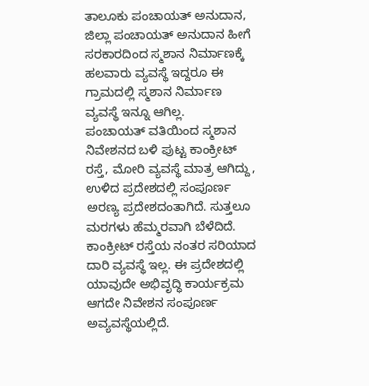ತಾಲೂಕು ಪಂಚಾಯತ್ ಅನುದಾನ, ಜಿಲ್ಲಾ ಪಂಚಾಯತ್ ಅನುದಾನ ಹೀಗೆ ಸರಕಾರದಿಂದ ಸ್ಮಶಾನ ನಿರ್ಮಾಣಕ್ಕೆ ಹಲವಾರು ವ್ಯವಸ್ಥೆ ಇದ್ದರೂ ಈ ಗ್ರಾಮದಲ್ಲಿ ಸ್ಮಶಾನ ನಿರ್ಮಾಣ ವ್ಯವಸ್ಥೆ ಇನ್ನೂ ಆಗಿಲ್ಲ.
ಪಂಚಾಯತ್ ವತಿಯಿಂದ ಸ್ಮಶಾನ ನಿವೇಶನದ ಬಳಿ ಪುಟ್ಟ ಕಾಂಕ್ರೀಟ್ ರಸ್ತೆ, ಮೋರಿ ವ್ಯವಸ್ಥೆ ಮಾತ್ರ ಆಗಿದ್ದು, ಉಳಿದ ಪ್ರದೇಶದಲ್ಲಿ ಸಂಪೂರ್ಣ ಅರಣ್ಯ ಪ್ರದೇಶದಂತಾಗಿದೆ. ಸುತ್ತಲೂ ಮರಗಳು ಹೆಮ್ಮರವಾಗಿ ಬೆಳೆದಿದೆ. ಕಾಂಕ್ರೀಟ್ ರಸ್ತೆಯ ನಂತರ ಸರಿಯಾದ ದಾರಿ ವ್ಯವಸ್ಥೆ ಇಲ್ಲ. ಈ ಪ್ರದೇಶದಲ್ಲಿ ಯಾವುದೇ ಅಭಿವೃದ್ಧಿ ಕಾರ್ಯಕ್ರಮ ಆಗದೇ ನಿವೇಶನ ಸಂಪೂರ್ಣ ಅವ್ಯವಸ್ಥೆಯಲ್ಲಿದೆ.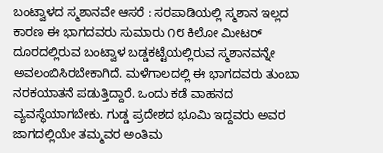ಬಂಟ್ವಾಳದ ಸ್ಮಶಾನವೇ ಆಸರೆ : ಸರಪಾಡಿಯಲ್ಲಿ ಸ್ಮಶಾನ ಇಲ್ಲದ ಕಾರಣ ಈ ಭಾಗದವರು ಸುಮಾರು ೧೮ ಕಿಲೋ ಮೀಟರ್ ದೂರದಲ್ಲಿರುವ ಬಂಟ್ವಾಳ ಬಡ್ಡಕಟ್ಟೆಯಲ್ಲಿರುವ ಸ್ಮಶಾನವನ್ನೇ ಅವಲಂಬಿಸಿರಬೇಕಾಗಿದೆ. ಮಳೆಗಾಲದಲ್ಲಿ ಈ ಭಾಗದವರು ತುಂಬಾ ನರಕಯಾತನೆ ಪಡುತ್ತಿದ್ದಾರೆ. ಒಂದು ಕಡೆ ವಾಹನದ ವ್ಯವಸ್ಥೆಯಾಗಬೇಕು. ಗುಡ್ಡ ಪ್ರದೇಶದ ಭೂಮಿ ಇದ್ದವರು ಅವರ ಜಾಗದಲ್ಲಿಯೇ ತಮ್ಮವರ ಅಂತಿಮ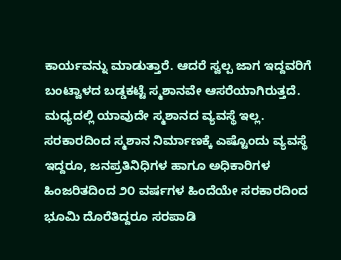ಕಾರ್ಯವನ್ನು ಮಾಡುತ್ತಾರೆ. ಆದರೆ ಸ್ವಲ್ಪ ಜಾಗ ಇದ್ದವರಿಗೆ ಬಂಟ್ವಾಳದ ಬಡ್ಡಕಟ್ಟೆ ಸ್ಮಶಾನವೇ ಆಸರೆಯಾಗಿರುತ್ತದೆ. ಮಧ್ಯದಲ್ಲಿ ಯಾವುದೇ ಸ್ಮಶಾನದ ವ್ಯವಸ್ಥೆ ಇಲ್ಲ.
ಸರಕಾರದಿಂದ ಸ್ಮಶಾನ ನಿರ್ಮಾಣಕ್ಕೆ ಎಷ್ಟೊಂದು ವ್ಯವಸ್ಥೆ ಇದ್ದರೂ, ಜನಪ್ರತಿನಿಧಿಗಳ ಹಾಗೂ ಅಧಿಕಾರಿಗಳ ಹಿಂಜರಿತದಿಂದ ೨೦ ವರ್ಷಗಳ ಹಿಂದೆಯೇ ಸರಕಾರದಿಂದ ಭೂಮಿ ದೊರೆತಿದ್ದರೂ ಸರಪಾಡಿ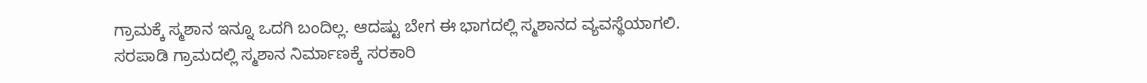ಗ್ರಾಮಕ್ಕೆ ಸ್ಮಶಾನ ಇನ್ನೂ ಒದಗಿ ಬಂದಿಲ್ಲ. ಆದಷ್ಟು ಬೇಗ ಈ ಭಾಗದಲ್ಲಿ ಸ್ಮಶಾನದ ವ್ಯವಸ್ಥೆಯಾಗಲಿ.
ಸರಪಾಡಿ ಗ್ರಾಮದಲ್ಲಿ ಸ್ಮಶಾನ ನಿರ್ಮಾಣಕ್ಕೆ ಸರಕಾರಿ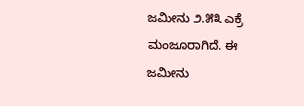ಜಮೀನು ೨.೫೩ ಎಕ್ರೆ ಮಂಜೂರಾಗಿದೆ. ಈ ಜಮೀನು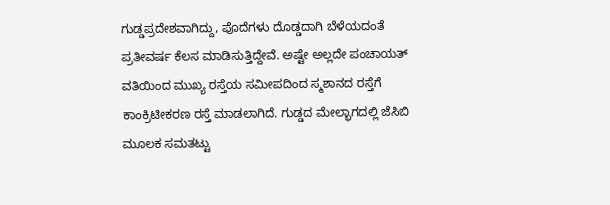ಗುಡ್ಡಪ್ರದೇಶವಾಗಿದ್ದು, ಪೊದೆಗಳು ದೊಡ್ಡದಾಗಿ ಬೆಳೆಯದಂತೆ ಪ್ರತೀವರ್ಷ ಕೆಲಸ ಮಾಡಿಸುತ್ತಿದ್ದೇವೆ. ಅಷ್ಟೇ ಅಲ್ಲದೇ ಪಂಚಾಯತ್ ವತಿಯಿಂದ ಮುಖ್ಯ ರಸ್ತೆಯ ಸಮೀಪದಿಂದ ಸ್ಮಶಾನದ ರಸ್ತೆಗೆ ಕಾಂಕ್ರಿಟೀಕರಣ ರಸ್ತೆ ಮಾಡಲಾಗಿದೆ. ಗುಡ್ಡದ ಮೇಲ್ಭಾಗದಲ್ಲಿ ಜೆಸಿಬಿ ಮೂಲಕ ಸಮತಟ್ಟು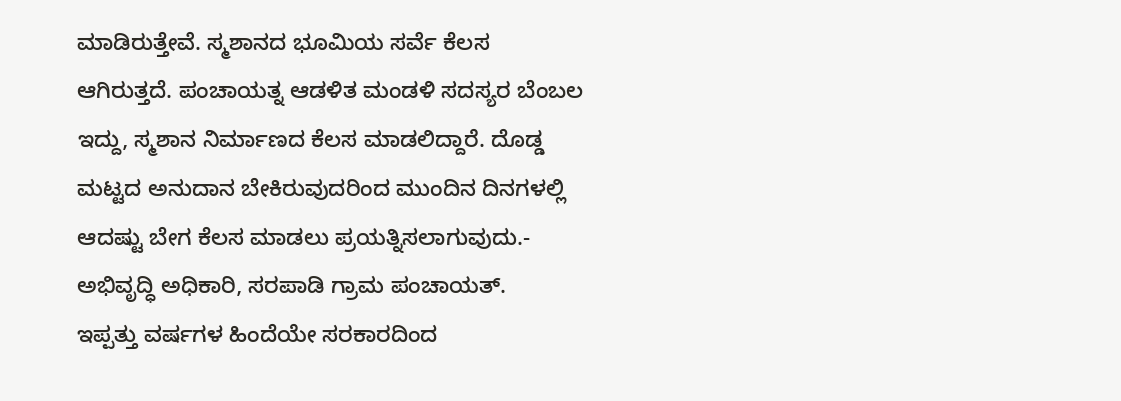ಮಾಡಿರುತ್ತೇವೆ. ಸ್ಮಶಾನದ ಭೂಮಿಯ ಸರ್ವೆ ಕೆಲಸ ಆಗಿರುತ್ತದೆ. ಪಂಚಾಯತ್ನ ಆಡಳಿತ ಮಂಡಳಿ ಸದಸ್ಯರ ಬೆಂಬಲ ಇದ್ದು, ಸ್ಮಶಾನ ನಿರ್ಮಾಣದ ಕೆಲಸ ಮಾಡಲಿದ್ದಾರೆ. ದೊಡ್ಡ ಮಟ್ಟದ ಅನುದಾನ ಬೇಕಿರುವುದರಿಂದ ಮುಂದಿನ ದಿನಗಳಲ್ಲಿ ಆದಷ್ಟು ಬೇಗ ಕೆಲಸ ಮಾಡಲು ಪ್ರಯತ್ನಿಸಲಾಗುವುದು.- ಅಭಿವೃದ್ಧಿ ಅಧಿಕಾರಿ, ಸರಪಾಡಿ ಗ್ರಾಮ ಪಂಚಾಯತ್.
ಇಪ್ಪತ್ತು ವರ್ಷಗಳ ಹಿಂದೆಯೇ ಸರಕಾರದಿಂದ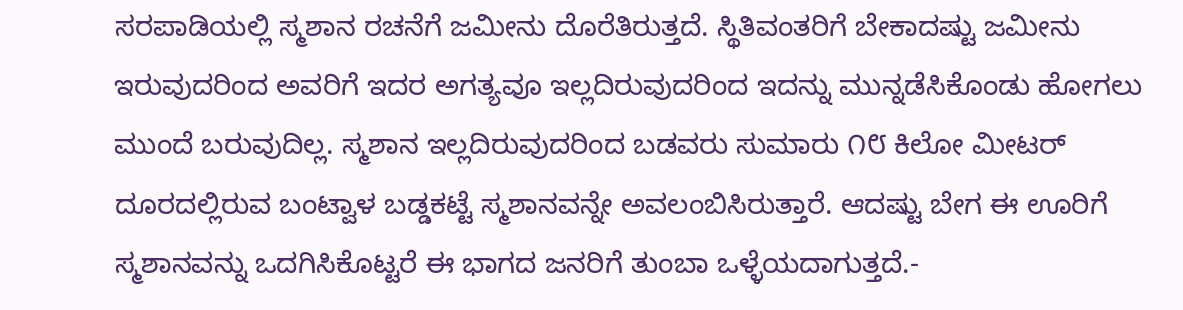ಸರಪಾಡಿಯಲ್ಲಿ ಸ್ಮಶಾನ ರಚನೆಗೆ ಜಮೀನು ದೊರೆತಿರುತ್ತದೆ. ಸ್ಥಿತಿವಂತರಿಗೆ ಬೇಕಾದಷ್ಟು ಜಮೀನು ಇರುವುದರಿಂದ ಅವರಿಗೆ ಇದರ ಅಗತ್ಯವೂ ಇಲ್ಲದಿರುವುದರಿಂದ ಇದನ್ನು ಮುನ್ನಡೆಸಿಕೊಂಡು ಹೋಗಲು ಮುಂದೆ ಬರುವುದಿಲ್ಲ. ಸ್ಮಶಾನ ಇಲ್ಲದಿರುವುದರಿಂದ ಬಡವರು ಸುಮಾರು ೧೮ ಕಿಲೋ ಮೀಟರ್ ದೂರದಲ್ಲಿರುವ ಬಂಟ್ವಾಳ ಬಡ್ಡಕಟ್ಟೆ ಸ್ಮಶಾನವನ್ನೇ ಅವಲಂಬಿಸಿರುತ್ತಾರೆ. ಆದಷ್ಟು ಬೇಗ ಈ ಊರಿಗೆ ಸ್ಮಶಾನವನ್ನು ಒದಗಿಸಿಕೊಟ್ಟರೆ ಈ ಭಾಗದ ಜನರಿಗೆ ತುಂಬಾ ಒಳ್ಳೆಯದಾಗುತ್ತದೆ.-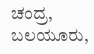ಚಂದ್ರ, ಬಲಯೂರು,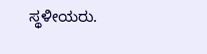ಸ್ಥಳೀಯರು.